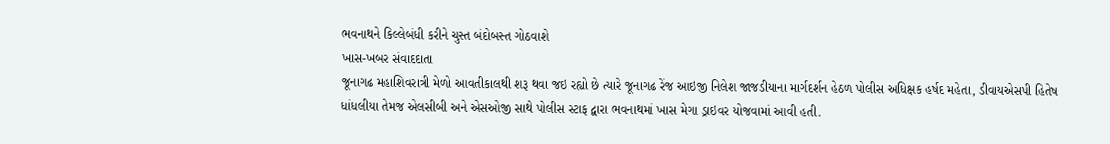ભવનાથને કિલ્લેબંધી કરીને ચુસ્ત બંદોબસ્ત ગોઠવાશે
ખાસ-ખબર સંવાદદાતા
જૂનાગઢ મહાશિવરાત્રી મેળો આવતીકાલથી શરૂ થવા જઇ રહ્યો છે ત્યારે જૂનાગઢ રેંજ આઇજી નિલેશ જાજડીયાના માર્ગદર્શન હેઠળ પોલીસ અધિક્ષક હર્ષદ મહેતા, ડીવાયએસપી હિતેષ ધાંધલીયા તેમજ એલસીબી અને એસઓજી સાથે પોલીસ સ્ટાફ દ્વારા ભવનાથમાં ખાસ મેગા ડ્રાઇવર યોજવામાં આવી હતી.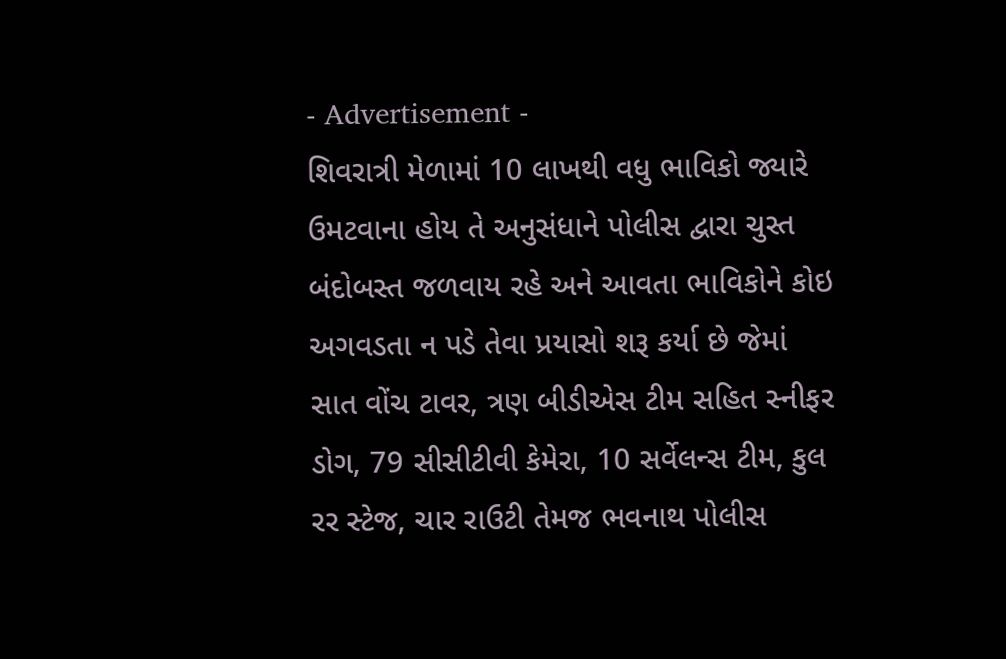- Advertisement -
શિવરાત્રી મેળામાં 10 લાખથી વધુ ભાવિકો જ્યારે ઉમટવાના હોય તે અનુસંધાને પોલીસ દ્વારા ચુસ્ત બંદોબસ્ત જળવાય રહે અને આવતા ભાવિકોને કોઇ અગવડતા ન પડે તેવા પ્રયાસો શરૂ કર્યા છે જેમાં સાત વોંચ ટાવર, ત્રણ બીડીએસ ટીમ સહિત સ્નીફર ડોગ, 79 સીસીટીવી કેમેરા, 10 સર્વેલન્સ ટીમ, કુલ રર સ્ટેજ, ચાર રાઉટી તેમજ ભવનાથ પોલીસ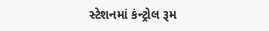સ્ટેશનમાં કંન્ટ્રોલ રૂમ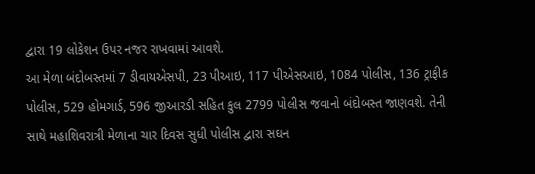દ્વારા 19 લોકેશન ઉપર નજર રાખવામાં આવશે.
આ મેળા બંદોબસ્તમાં 7 ડીવાયએસપી, 23 પીઆઇ, 117 પીએસઆઇ, 1084 પોલીસ, 136 ટ્રાફીક પોલીસ, 529 હોમગાર્ડ, 596 જીઆરડી સહિત કુલ 2799 પોલીસ જવાનો બંદોબસ્ત જાણવશે. તેની સાથે મહાશિવરાત્રી મેળાના ચાર દિવસ સુધી પોલીસ દ્વારા સઘન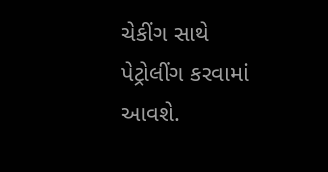ચેકીંગ સાથે પેટ્રોલીંગ કરવામાં આવશે.